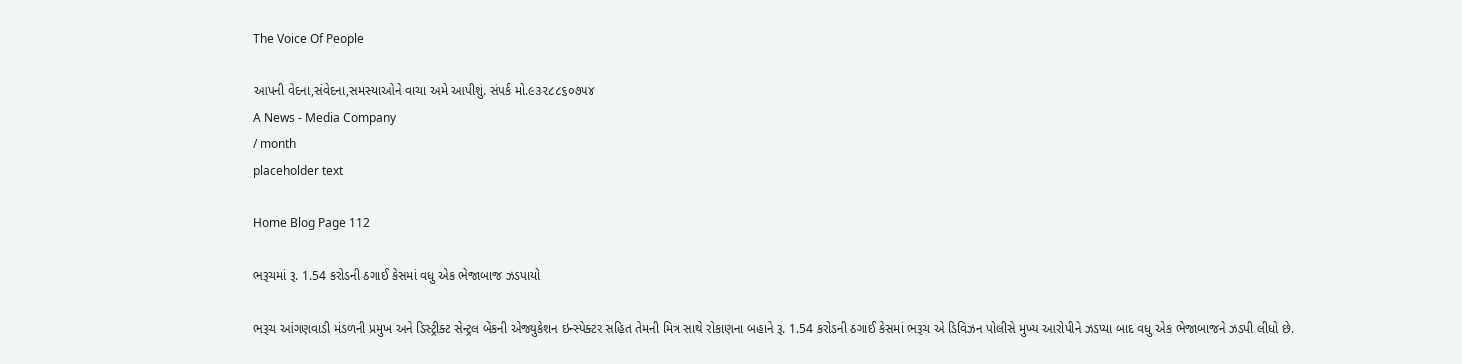The Voice Of People

આપની વેદના,સંવેદના,સમસ્યાઓને વાચા અમે આપીશું. સંપર્ક મો.૯૩૨૮૮૬૦૭૫૪
A News - Media Company
/ month
placeholder text

Home Blog Page 112

ભરૂચમાં રૂ. 1.54 કરોડની ઠગાઈ કેસમાં વધુ એક ભેજાબાજ ઝડપાયો

ભરૂચ આંગણવાડી મંડળની પ્રમુખ અને ડિસ્ટ્રીક્ટ સેન્ટ્રલ બેંકની એજ્યુકેશન ઇન્સ્પેક્ટર સહિત તેમની મિત્ર સાથે રોકાણના બહાને રૂ. 1.54 કરોડની ઠગાઈ કેસમાં ભરૂચ એ ડિવિઝન પોલીસે મુખ્ય આરોપીને ઝડપ્યા બાદ વધુ એક ભેજાબાજને ઝડપી લીધો છે.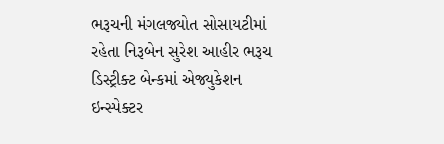ભરૂચની મંગલજ્યોત સોસાયટીમાં રહેતા નિરૂબેન સુરેશ આહીર ભરૂચ ડિસ્ટ્રીક્ટ બેન્કમાં એજ્યુકેશન ઇન્સ્પેક્ટર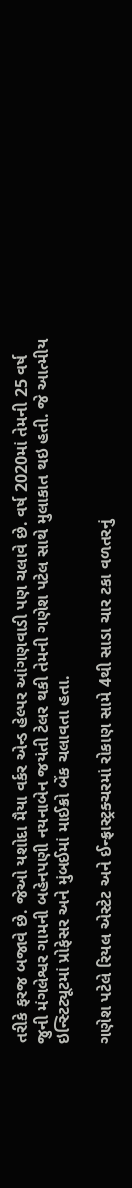તરીકે ફરજ બજાવે છે. જેઓ યશોદા મૈયા વર્કર એન્ડ હેલ્પર આંગણવાડી પણ ચલાવે છે. વર્ષ 2020માં તેમની 25 વર્ષ જુની મંગલેશ્વર ગામની બહેનપણી નયનાબેન જયંતી ટેલર થકી તેમની ગણેશ પટેલ સાથે મુલાકાત થઇ હતી. જે આત્મીય ઇન્સ્ટિટ્યૂટમાં પ્રોફેસર અને મુંબઈમાં માઈક્રો બેંક ચલાવતા હતા.

ગણેશ પટેલે રિયલ એસ્ટેટ અને ઈન્ફ્રાસ્ટ્રક્ચરમાં રોકાણ સામે 4થી સાડા ચાર ટકા વળતરનું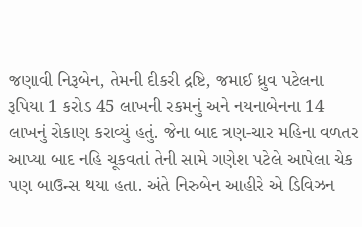જણાવી નિરૂબેન, તેમની દીકરી દ્રષ્ટિ, જમાઈ ધ્રુવ પટેલના રૂપિયા 1 કરોડ 45 લાખની રકમનું અને નયનાબેનના 14 લાખનું રોકાણ કરાવ્યું હતું. જેના બાદ ત્રણ-ચાર મહિના વળતર આપ્યા બાદ નહિ ચૂકવતાં તેની સામે ગણેશ પટેલે આપેલા ચેક પણ બાઉન્સ થયા હતા. અંતે નિરુબેન આહીરે એ ડિવિઝન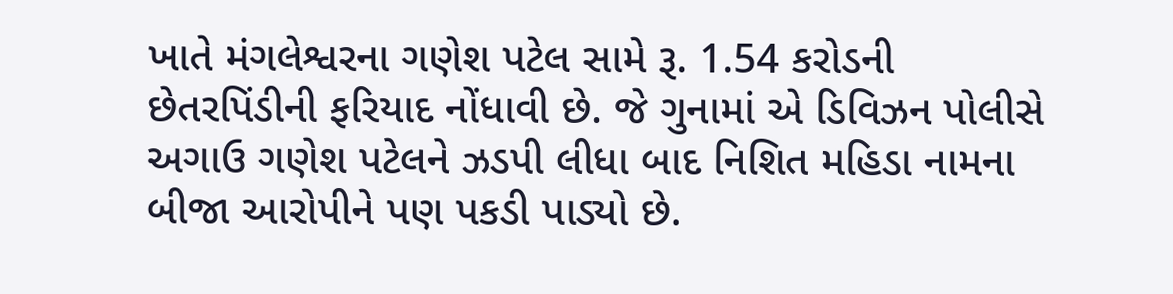ખાતે મંગલેશ્વરના ગણેશ પટેલ સામે રૂ. 1.54 કરોડની છેતરપિંડીની ફરિયાદ નોંધાવી છે. જે ગુનામાં એ ડિવિઝન પોલીસે અગાઉ ગણેશ પટેલને ઝડપી લીધા બાદ નિશિત મહિડા નામના બીજા આરોપીને પણ પકડી પાડ્યો છે.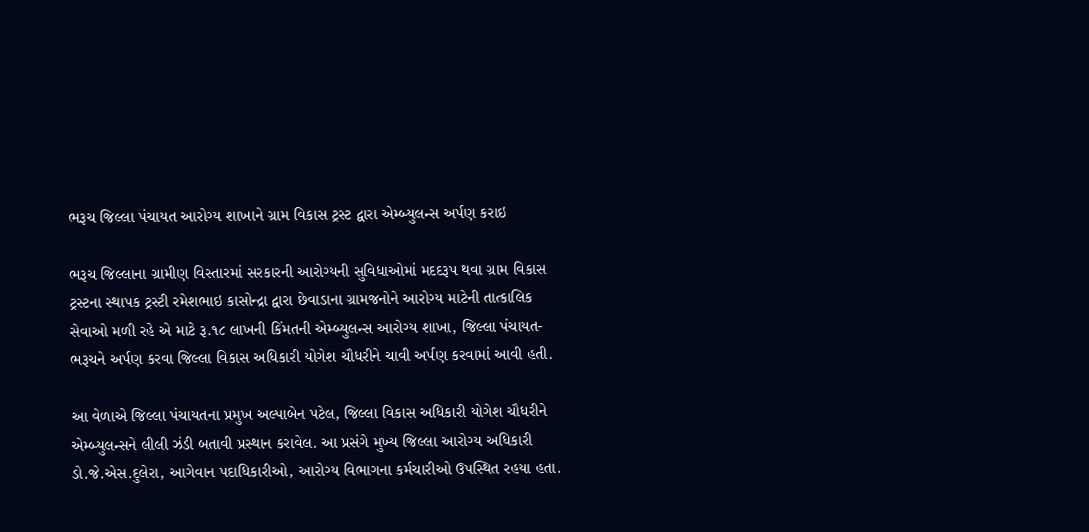ભરૂચ જિલ્લા પંચાયત આરોગ્ય શાખાને ગ્રામ વિકાસ ટ્રસ્ટ દ્વારા એમ્બ્યુલન્સ અર્પણ કરાઇ

ભરૂચ જિલ્લાના ગ્રામીણ વિસ્તારમાં સરકારની આરોગ્યની સુવિધાઓમાં મદદરૂપ થવા ગ્રામ વિકાસ ટ્રસ્ટના સ્થાપક ટ્રસ્ટી રમેશભાઇ કાસોન્દ્રા દ્વારા છેવાડાના ગ્રામજનોને આરોગ્ય માટેની તાત્કાલિક સેવાઓ મળી રહે એ માટે રૂ.૧૮ લાખની કિંમતની એમ્બ્યુલન્સ આરોગ્ય શાખા, જિલ્લા પંચાયત- ભરૂચને અર્પણ કરવા જિલ્લા વિકાસ અધિકારી યોગેશ ચૌધરીને ચાવી અર્પણ કરવામાં આવી હતી.

આ વેળાએ જિલ્લા પંચાયતના પ્રમુખ અલ્પાબેન પટેલ, જિલ્લા વિકાસ અધિકારી યોગેશ ચૌધરીને એમ્બ્યુલન્સને લીલી ઝંડી બતાવી પ્રસ્થાન કરાવેલ. આ પ્રસંગે મુખ્ય જિલ્લા આરોગ્ય અધિકારી ડો.જે.એસ.દુલેરા, આગેવાન પદાધિકારીઓ, આરોગ્ય વિભાગના કર્મચારીઓ ઉપસ્થિત રહયા હતા.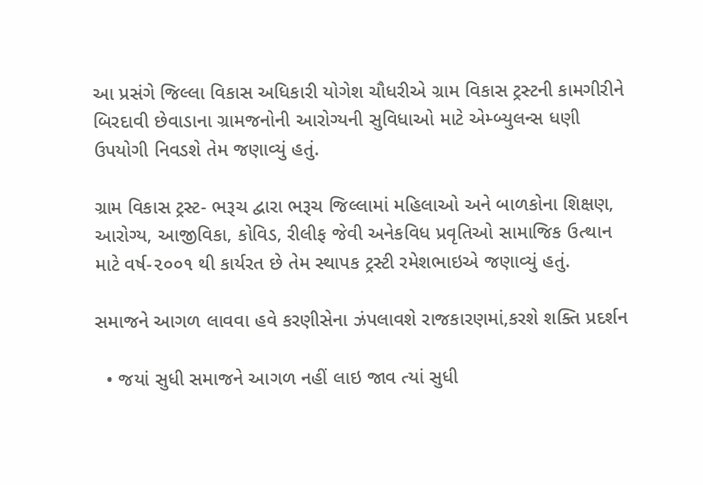આ પ્રસંગે જિલ્લા વિકાસ અધિકારી યોગેશ ચૌધરીએ ગ્રામ વિકાસ ટ્રસ્ટની કામગીરીને બિરદાવી છેવાડાના ગ્રામજનોની આરોગ્યની સુવિધાઓ માટે એમ્બ્યુલન્સ ધણી ઉપયોગી નિવડશે તેમ જણાવ્યું હતું.

ગ્રામ વિકાસ ટ્રસ્ટ- ભરૂચ દ્વારા ભરૂચ જિલ્લામાં મહિલાઓ અને બાળકોના શિક્ષણ, આરોગ્ય, આજીવિકા, કોવિડ, રીલીફ જેવી અનેકવિધ પ્રવૃતિઓ સામાજિક ઉત્થાન માટે વર્ષ-૨૦૦૧ થી કાર્યરત છે તેમ સ્થાપક ટ્રસ્ટી રમેશભાઇએ જણાવ્યું હતું.

સમાજને આગળ લાવવા હવે કરણીસેના ઝંપલાવશે રાજકારણમાં,કરશે શક્તિ પ્રદર્શન

  • જયાં સુધી સમાજને આગળ નહીં લાઇ જાવ ત્યાં સુધી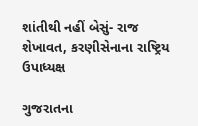શાંતીથી નહીં બેસું- રાજ શેખાવત, કરણીસેનાના રાષ્ટ્રિય ઉપાધ્યક્ષ

ગુજરાતના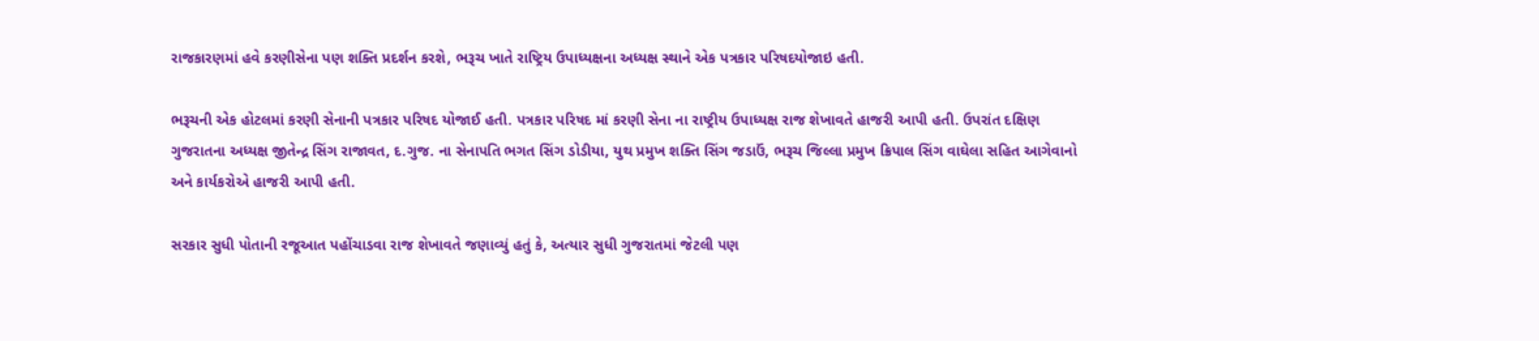રાજકારણમાં હવે કરણીસેના પણ શક્તિ પ્રદર્શન કરશે, ભરૂચ ખાતે રાષ્ટ્રિય ઉપાધ્યક્ષના અધ્યક્ષ સ્થાને એક પત્રકાર પરિષદયોજાઇ હતી.

ભરૂચની એક હોટલમાં કરણી સેનાની પત્રકાર પરિષદ યોજાઈ હતી. પત્રકાર પરિષદ માં કરણી સેના ના રાષ્ટ્રીય ઉપાધ્યક્ષ રાજ શેખાવતે હાજરી આપી હતી. ઉપરાંત દક્ષિણ ગુજરાતના અધ્યક્ષ જીતેન્દ્ર સિંગ રાજાવત, દ.ગુજ. ના સેનાપતિ ભગત સિંગ ડોડીયા, યુથ પ્રમુખ શક્તિ સિંગ જડાઉં, ભરૂચ જિલ્લા પ્રમુખ ક્રિપાલ સિંગ વાઘેલા સહિત આગેવાનો અને કાર્યકરોએ હાજરી આપી હતી.

સરકાર સુધી પોતાની રજૂઆત પહોંચાડવા રાજ શેખાવતે જણાવ્યું હતું કે, અત્યાર સુધી ગુજરાતમાં જેટલી પણ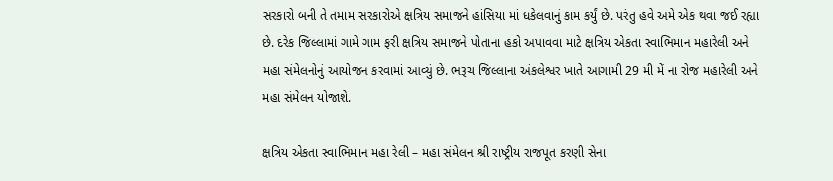સરકારો બની તે તમામ સરકારોએ ક્ષત્રિય સમાજને હાંસિયા માં ધકેલવાનું કામ કર્યું છે. પરંતુ હવે અમે એક થવા જઈ રહ્યા છે. દરેક જિલ્લામાં ગામે ગામ ફરી ક્ષત્રિય સમાજને પોતાના હકો અપાવવા માટે ક્ષત્રિય એકતા સ્વાભિમાન મહારેલી અને મહા સંમેલનોનું આયોજન કરવામાં આવ્યું છે. ભરૂચ જિલ્લાના અંકલેશ્વર ખાતે આગામી 29 મી મેં ના રોજ મહારેલી અને મહા સંમેલન યોજાશે.

ક્ષત્રિય એકતા સ્વાભિમાન મહા રેલી – મહા સંમેલન શ્રી રાષ્ટ્રીય રાજપૂત કરણી સેના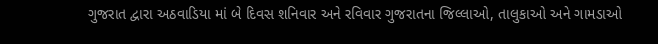ગુજરાત દ્વારા અઠવાડિયા માં બે દિવસ શનિવાર અને રવિવાર ગુજરાતના જિલ્લાઓ, તાલુકાઓ અને ગામડાઓ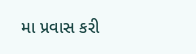મા પ્રવાસ કરી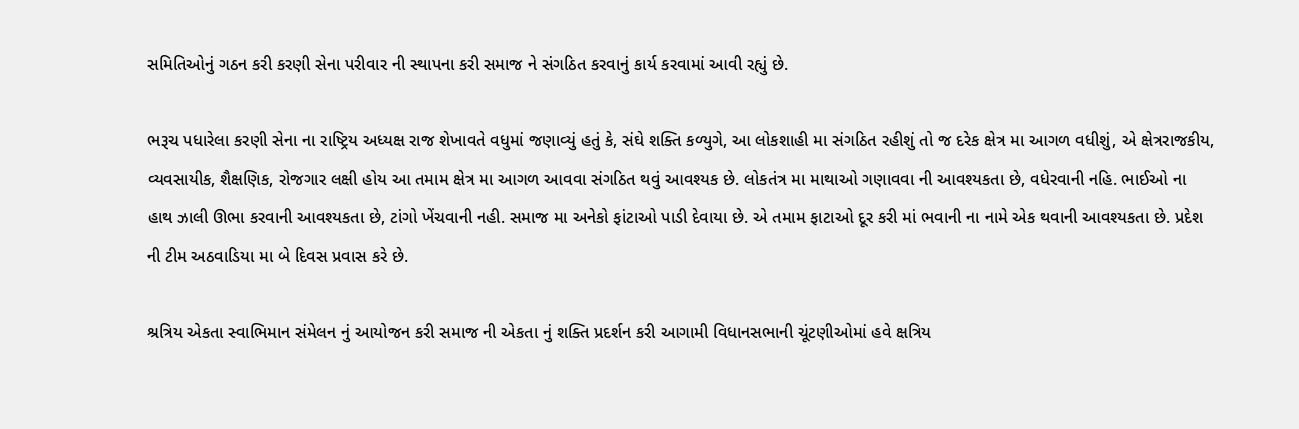સમિતિઓનું ગઠન કરી કરણી સેના પરીવાર ની સ્થાપના કરી સમાજ ને સંગઠિત કરવાનું કાર્ય કરવામાં આવી રહ્યું છે.

ભરૂચ પધારેલા કરણી સેના ના રાષ્ટ્રિય અધ્યક્ષ રાજ શેખાવતે વધુમાં જણાવ્યું હતું કે, સંઘે શક્તિ કળ્યુગે, આ લોકશાહી મા સંગઠિત રહીશું તો જ દરેક ક્ષેત્ર મા આગળ વધીશું, એ ક્ષેત્રરાજકીય, વ્યવસાયીક, શૈક્ષણિક, રોજગાર લક્ષી હોય આ તમામ ક્ષેત્ર મા આગળ આવવા સંગઠિત થવું આવશ્યક છે. લોકતંત્ર મા માથાઓ ગણાવવા ની આવશ્યકતા છે, વધેરવાની નહિ. ભાઈઓ ના હાથ ઝાલી ઊભા કરવાની આવશ્યકતા છે, ટાંગો ખેંચવાની નહી. સમાજ મા અનેકો ફાંટાઓ પાડી દેવાયા છે. એ તમામ ફાટાઓ દૂર કરી માં ભવાની ના નામે એક થવાની આવશ્યકતા છે. પ્રદેશ ની ટીમ અઠવાડિયા મા બે દિવસ પ્રવાસ કરે છે.

શ્રત્રિય એકતા સ્વાભિમાન સંમેલન નું આયોજન કરી સમાજ ની એકતા નું શક્તિ પ્રદર્શન કરી આગામી વિધાનસભાની ચૂંટણીઓમાં હવે ક્ષત્રિય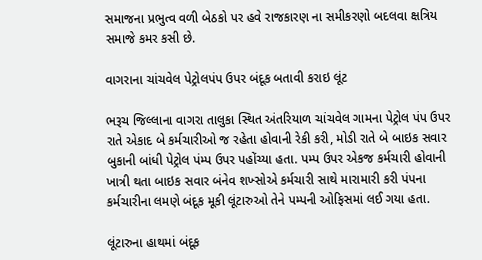સમાજના પ્રભુત્વ વળી બેઠકો પર હવે રાજકારણ ના સમીકરણો બદલવા ક્ષત્રિય સમાજે કમર કસી છે.

વાગરાના ચાંચવેલ પેટ્રોલપંપ ઉપર બંદૂક બતાવી કરાઇ લૂંટ

ભરૂચ જિલ્લાના વાગરા તાલુકા સ્થિત અંતરિયાળ ચાંચવેલ ગામના પેટ્રોલ પંપ ઉપર રાતે એકાદ બે કર્મચારીઓ જ રહેતા હોવાની રેકી કરી, મોડી રાતે બે બાઇક સવાર બુકાની બાંધી પેટ્રોલ પંમ્પ ઉપર પહોંચ્યા હતા. પમ્પ ઉપર એકજ કર્મચારી હોવાની ખાત્રી થતા બાઇક સવાર બંનેવ શખ્સોએ કર્મચારી સાથે મારામારી કરી પંપના કર્મચારીના લમણે બંદૂક મૂકી લૂંટારુઓ તેને પમ્પની ઓફિસમાં લઈ ગયા હતા.

લૂંટારુના હાથમાં બંદૂક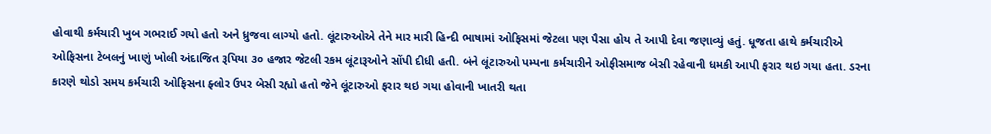હોવાથી કર્મચારી ખુબ ગભરાઈ ગયો હતો અને ધ્રુજવા લાગ્યો હતો. લૂંટારુઓએ તેને માર મારી હિન્દી ભાષામાં ઓફિસમાં જેટલા પણ પૈસા હોય તે આપી દેવા જણાવ્યું હતું. ધૂજતા હાથે કર્મચારીએ ઓફિસના ટેબલનું ખાણું ખોલી અંદાજિત રૂપિયા ૩૦ હજાર જેટલી રકમ લૂંટારૂઓને સોંપી દીધી હતી. બંને લૂંટારુઓ પમ્પના કર્મચારીને ઓફીસમાજ બેસી રહેવાની ધમકી આપી ફરાર થઇ ગયા હતા. ડરના કારણે થોડો સમય કર્મચારી ઓફિસના ફ્લોર ઉપર બેસી રહ્યો હતો જેને લૂંટારુઓ ફરાર થઇ ગયા હોવાની ખાતરી થતા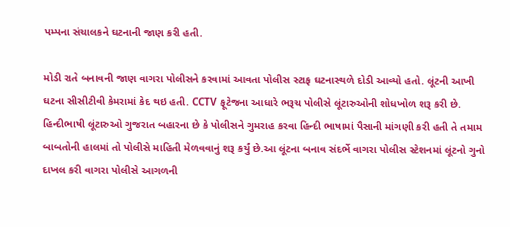પમ્પના સંચાલકને ઘટનાની જાણ કરી હતી.

મોડી રાતે બનાવની જાણ વાગરા પોલીસને કરવામાં આવતા પોલીસ સ્ટાફ ઘટનાસ્થળે દોડી આવ્યો હતો. લૂંટની આખી ઘટના સીસીટીવી કેમરામાં કેદ થઇ હતી. CCTV ફૂટેજના આધારે ભરૂચ પોલીસે લૂંટારુઓની શોધખોળ શરૂ કરી છે. હિન્દીભાષી લૂંટારુઓ ગુજરાત બહારના છે કે પોલીસને ગુમરાહ કરવા હિન્દી ભાષામાં પૈસાની માંગણી કરી હતી તે તમામ બાબતોની હાલમાં તો પોલીસે માહિતી મેળવવાનું શરૂ કર્યું છે.આ લૂંટના બનાવ સંદર્ભે વાગરા પોલીસ સ્ટેશનમાં લૂંટનો ગુનો દાખલ કરી વાગરા પોલીસે આગળની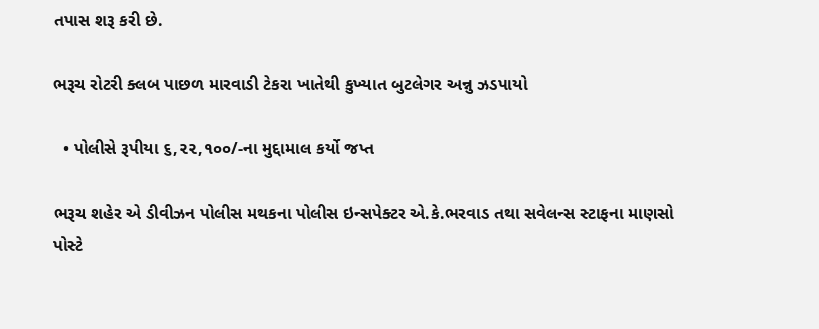તપાસ શરૂ કરી છે.

ભરૂચ રોટરી ક્લબ પાછળ મારવાડી ટેકરા ખાતેથી કુખ્યાત બુટલેગર અન્નુ ઝડપાયો

  • પોલીસે રૂપીયા ૬,૨૨,૧૦૦/-ના મુદ્દામાલ કર્યો જપ્ત

ભરૂચ શહેર એ ડીવીઝન પોલીસ મથકના પોલીસ ઇન્સપેક્ટર એ.કે.ભરવાડ તથા સવેલન્સ સ્ટાફના માણસો પોસ્ટે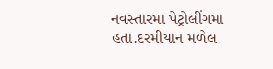નવસ્તારમા પેટ્રોલીંગમા હતા.દરમીયાન મળેલ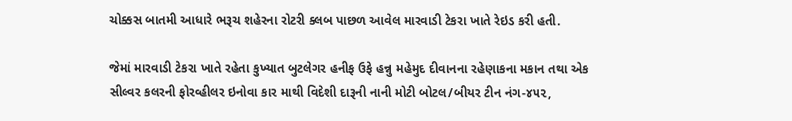ચોક્કસ બાતમી આધારે ભરૂચ શહેરના રોટરી ક્લબ પાછળ આવેલ મારવાડી ટેકરા ખાતે રેઇડ કરી હતી.

જેમાં મારવાડી ટેકરા ખાતે રહેતા કુખ્યાત બુટલેગર હનીફ ઉફે હન્નુ મહેમુદ દીવાનના રહેણાકના મકાન તથા એક સીલ્વર કલરની ફોરવ્હીલર ઇનોવા કાર માથી વિદેશી દારૂની નાની મોટી બોટલ/બીયર ટીન નંગ-૪૫૨,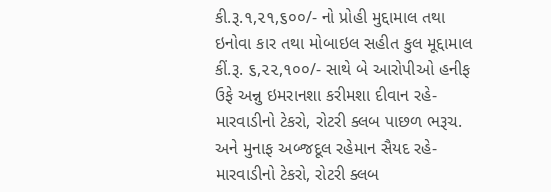કી.રૂ.૧,૨૧,૬૦૦/- નો પ્રોહી મુદ્દામાલ તથા ઇનોવા કાર તથા મોબાઇલ સહીત કુલ મૂદ્દામાલ કીં.રૂ. ૬,૨૨,૧૦૦/- સાથે બે આરોપીઓ હનીફ ઉફે અન્નુ ઇમરાનશા કરીમશા દીવાન રહે- મારવાડીનો ટેકરો, રોટરી ક્લબ પાછળ ભરૂચ. અને મુનાફ અબ્જદૂલ રહેમાન સૈયદ રહે- મારવાડીનો ટેકરો, રોટરી ક્લબ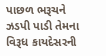પાછળ ભરૂચને ઝડપી પાડી તેમના વિરૂધ કાયદેસરની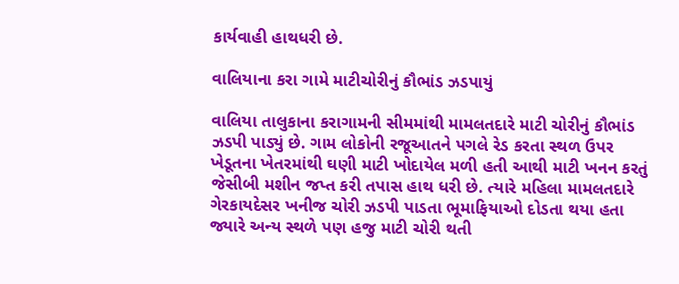કાર્યવાહી હાથધરી છે.

વાલિયાના કરા ગામે માટીચોરીનું કૌભાંડ ઝડપાયું

વાલિયા તાલુકાના કરાગામની સીમમાંથી મામલતદારે માટી ચોરીનું કૌભાંડ ઝડપી પાડ્યું છે. ગામ લોકોની રજૂઆતને પગલે રેડ કરતા સ્થળ ઉપર ખેડૂતના ખેતરમાંથી ઘણી માટી ખોદાયેલ મળી હતી આથી માટી ખનન કરતું જેસીબી મશીન જપ્ત કરી તપાસ હાથ ધરી છે. ત્યારે મહિલા મામલતદારે ગેરકાયદેસર ખનીજ ચોરી ઝડપી પાડતા ભૂમાફિયાઓ દોડતા થયા હતા જ્યારે અન્ય સ્થળે પણ હજુ માટી ચોરી થતી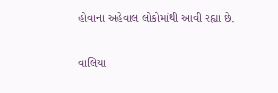હોવાના અહેવાલ લોકોમાંથી આવી રહ્યા છે.

વાલિયા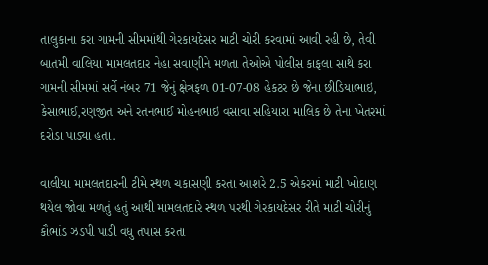તાલુકાના કરા ગામની સીમમાંથી ગેરકાયદેસર માટી ચોરી કરવામાં આવી રહી છે, તેવી બાતમી વાલિયા મામલતદાર નેહા સવાણીને મળતા તેઓએ પોલીસ કાફલા સાથે કરા ગામની સીમમાં સર્વે નંબર 71 જેનું ક્ષેત્રફળ 01-07-08 હેકટર છે જેના છીડિયાભાઇ, કેસાભાઈ,રણજીત અને રતનભાઈ મોહનભાઇ વસાવા સહિયારા માલિક છે તેના ખેતરમાં દરોડા પાડ્યા હતા.

વાલીયા મામલતદારની ટીમે સ્થળ ચકાસણી કરતા આશરે 2.5 એકરમાં માટી ખોદાણ થયેલ જોવા મળતું હતું આથી મામલતદારે સ્થળ પરથી ગેરકાયદેસર રીતે માટી ચોરીનું કૌભાંડ ઝડપી પાડી વધુ તપાસ કરતા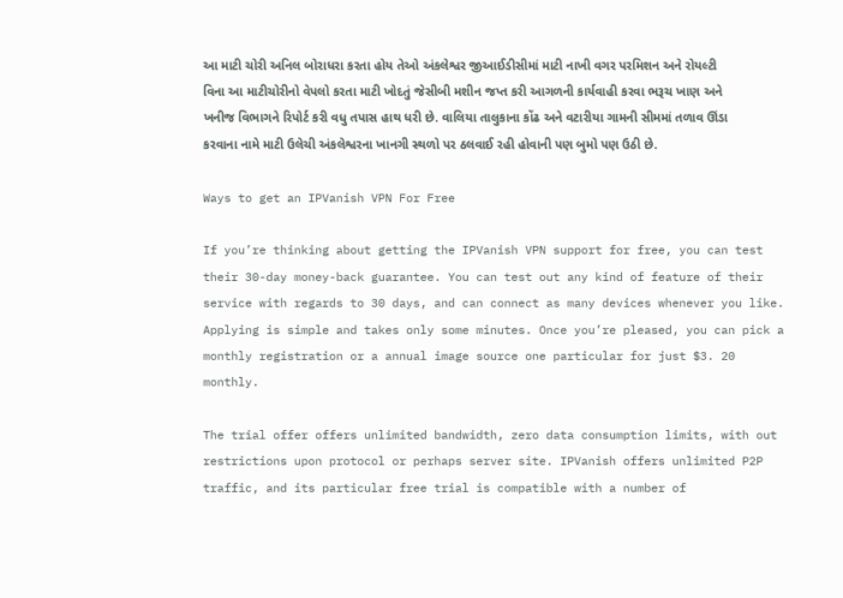આ માટી ચોરી અનિલ બોરાધરા કરતા હોય તેઓ અંકલેશ્વર જીઆઈડીસીમાં માટી નાખી વગર પરમિશન અને રોયલ્ટી વિના આ માટીચોરીનો વેપલો કરતા માટી ખોદતું જેસીબી મશીન જપ્ત કરી આગળની કાર્યવાહી કરવા ભરૂચ ખાણ અને ખનીજ વિભાગને રિપોર્ટ કરી વધુ તપાસ હાથ ધરી છે. વાલિયા તાલુકાના કોંઢ અને વટારીયા ગામની સીમમાં તળાવ ઊંડા કરવાના નામે માટી ઉલેચી અંકલેશ્વરના ખાનગી સ્થળો પર ઠલવાઈ રહી હોવાની પણ બુમો પણ ઉઠી છે.

Ways to get an IPVanish VPN For Free

If you’re thinking about getting the IPVanish VPN support for free, you can test their 30-day money-back guarantee. You can test out any kind of feature of their service with regards to 30 days, and can connect as many devices whenever you like. Applying is simple and takes only some minutes. Once you’re pleased, you can pick a monthly registration or a annual image source one particular for just $3. 20 monthly.

The trial offer offers unlimited bandwidth, zero data consumption limits, with out restrictions upon protocol or perhaps server site. IPVanish offers unlimited P2P traffic, and its particular free trial is compatible with a number of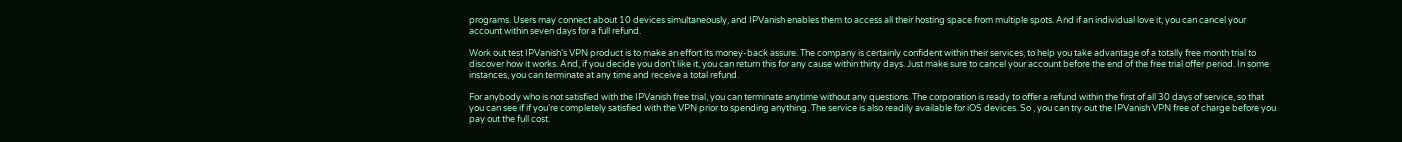programs. Users may connect about 10 devices simultaneously, and IPVanish enables them to access all their hosting space from multiple spots. And if an individual love it, you can cancel your account within seven days for a full refund.

Work out test IPVanish’s VPN product is to make an effort its money-back assure. The company is certainly confident within their services, to help you take advantage of a totally free month trial to discover how it works. And, if you decide you don’t like it, you can return this for any cause within thirty days. Just make sure to cancel your account before the end of the free trial offer period. In some instances, you can terminate at any time and receive a total refund.

For anybody who is not satisfied with the IPVanish free trial, you can terminate anytime without any questions. The corporation is ready to offer a refund within the first of all 30 days of service, so that you can see if if you’re completely satisfied with the VPN prior to spending anything. The service is also readily available for iOS devices. So , you can try out the IPVanish VPN free of charge before you pay out the full cost.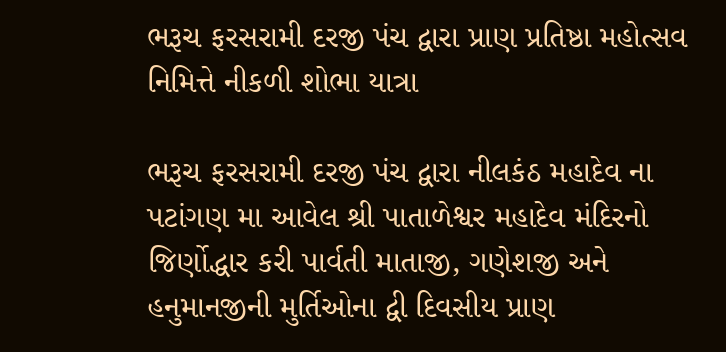ભરૂચ ફરસરામી દરજી પંચ દ્વારા પ્રાણ પ્રતિષ્ઠા મહોત્સવ નિમિત્તે નીકળી શોભા યાત્રા

ભરૂચ ફરસરામી દરજી પંચ દ્વારા નીલકંઠ મહાદેવ ના પટાંગણ મા આવેલ શ્રી પાતાળેશ્વર મહાદેવ મંદિરનો જિર્ણોદ્ધાર કરી પાર્વતી માતાજી, ગણેશજી અને હનુમાનજીની મુર્તિઓના દ્વી દિવસીય પ્રાણ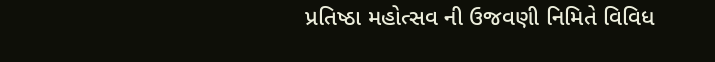પ્રતિષ્ઠા મહોત્સવ ની ઉજવણી નિમિતે વિવિધ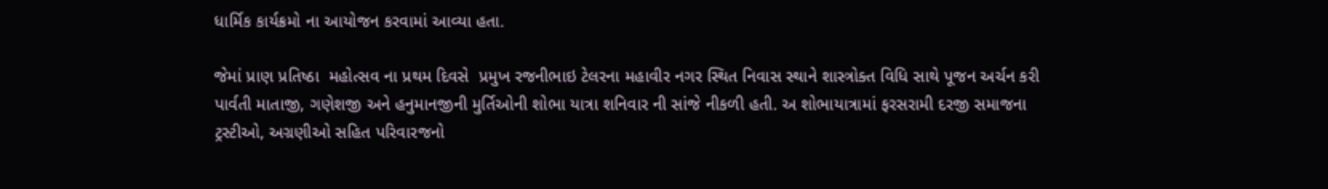ધાર્મિક કાર્યક્રમો ના આયોજન કરવામાં આવ્યા હતા.

જેમાં પ્રાણ પ્રતિષ્ઠા  મહોત્સવ ના પ્રથમ દિવસે  પ્રમુખ રજનીભાઇ ટેલરના મહાવીર નગર સ્થિત નિવાસ સ્થાને શાસ્ત્રોક્ત વિધિ સાથે પૂજન અર્ચન કરી  પાર્વતી માતાજી, ગણેશજી અને હનુમાનજીની મુર્તિઓની શોભા યાત્રા શનિવાર ની સાંજે નીકળી હતી. અ શોભાયાત્રામાં ફરસરામી દરજી સમાજના  ટ્રસ્ટીઓ, અગ્રણીઓ સહિત પરિવારજનો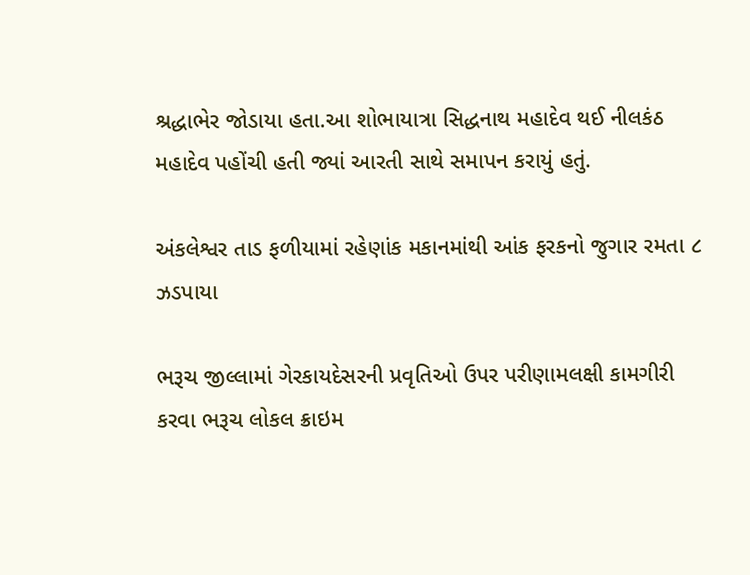શ્રદ્ધાભેર જોડાયા હતા.આ શોભાયાત્રા સિદ્ધનાથ મહાદેવ થઈ નીલકંઠ મહાદેવ પહોંચી હતી જ્યાં આરતી સાથે સમાપન કરાયું હતું.

અંકલેશ્વર તાડ ફળીયામાં રહેણાંક મકાનમાંથી આંક ફરકનો જુગાર રમતા ૮ ઝડપાયા

ભરૂચ જીલ્લામાં ગેરકાયદેસરની પ્રવૃતિઓ ઉપર પરીણામલક્ષી કામગીરી કરવા ભરૂચ લોકલ ક્રાઇમ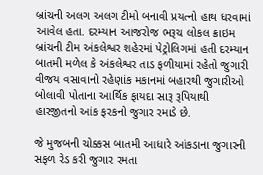બ્રાંચની અલગ અલગ ટીમો બનાવી પ્રયત્નો હાથ ધરવામાં આવેલ હતા. દરમ્યાન આજરોજ ભરૂચ લોકલ ક્રાઇમ બ્રાંચની ટીમ અંકલેશ્વર શહેરમાં પેટ્રોલિગમાં હતી દરમ્યાન બાતમી મળેલ કે અંકલેશ્વર તાડ ફળીયામાં રહેતો જુગારી વીજય વસાવાનો રહેણાંક મકાનમાં બહારથી જુગારીઓ બોલાવી પોતાના આર્થિક ફાયદા સારૂ રૂપિયાથી હારજીતનો આંક ફરકનો જુગાર રમાડે છે.

જે મુજબની ચોક્કસ બાતમી આધારે આંકડાના જુગારની સફળ રેડ કરી જુગાર રમતા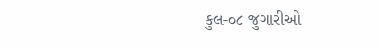કુલ-૦૮ જુગારીઓ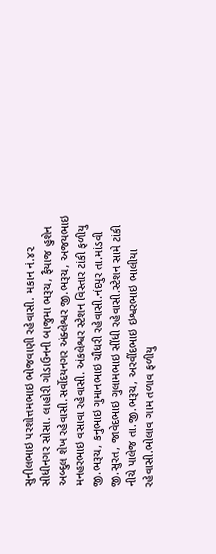સુનીલભાઇ પરશોત્તમભાઇ ભોજવાણી રહેવાસી. મકાન નં.૪૨ સીધીનગર સોસા. લાહોરી ગોડાઉનની બાજુમા ભરૂચ, ફૈયાજ હુશેન અબ્દુલ શેખ રહેવાસી.સર્વોદયનગર અંક્લેશ્વર જી.ભરૂચ, અજયભાઇ મનહરભાઇ વસાવા રહેવાસી. અંકલેશ્વર સ્ટેશન વિસ્તાર ટાંકી ફળીયુ જી.ભરૂચ, કનુભાઇ ગુમાનભાઇ ચૌધરી રહેવાસી.નંદપુર તા.માંડવી જી.સુરત, જાવેદભાઇ ગુલામભાઇ સીંધી રહેવાસી.સ્ટેશન સામે ટાંકી નીચે પાલેજ તા.જી.ભરૂચ, અરવીંદભાઇ ઇશ્વરભાઇ ભાલીયા રહેવાસી.ભોલાવ ગામ તળાવ ફળીયુ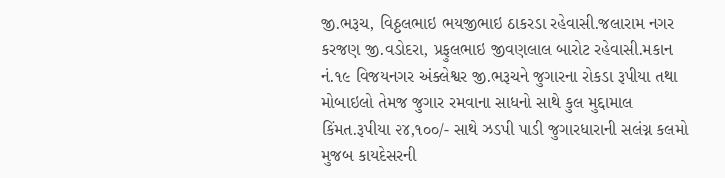જી.ભરૂચ, વિઠ્ઠલભાઇ ભયજીભાઇ ઠાકરડા રહેવાસી.જલારામ નગર કરજણ જી.વડોદરા, પ્રફુલભાઇ જીવણલાલ બારોટ રહેવાસી.મકાન નં.૧૯ વિજયનગર અંક્લેશ્વર જી.ભરૂચને જુગારના રોકડા રૂપીયા તથા મોબાઇલો તેમજ જુગાર રમવાના સાધનો સાથે કુલ મુદ્દામાલ કિંમત.રૂપીયા ૨૪,૧૦૦/- સાથે ઝડપી પાડી જુગારધારાની સલંગ્ન કલમો મુજબ કાયદેસરની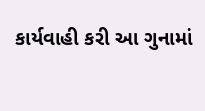કાર્યવાહી કરી આ ગુનામાં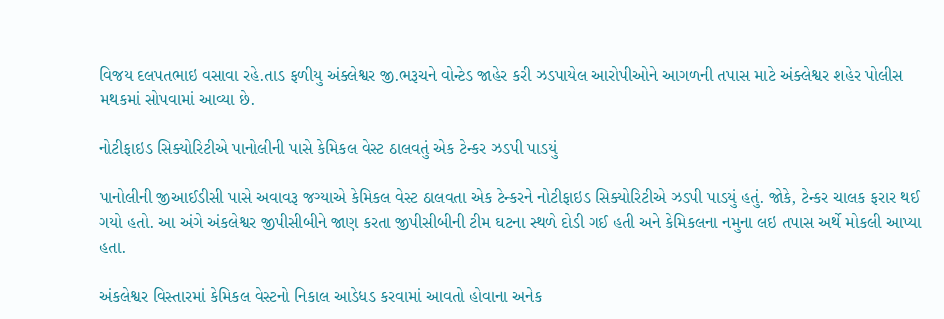વિજય દલપતભાઇ વસાવા રહે.તાડ ફળીયુ અંક્લેશ્વર જી.ભરૂચને વોન્ટેડ જાહેર કરી ઝડપાયેલ આરોપીઓને આગળની તપાસ માટે અંક્લેશ્વર શહેર પોલીસ મથકમાં સોપવામાં આવ્યા છે.

નોટીફાઇડ સિક્યોરિટીએ પાનોલીની પાસે કેમિકલ વેસ્ટ ઠાલવતું એક ટેન્કર ઝડપી પાડયું

પાનોલીની જીઆઈડીસી પાસે અવાવરૂ જગ્યાએ કેમિકલ વેસ્ટ ઠાલવતા એક ટેન્કરને નોટીફાઇડ સિક્યોરિટીએ ઝડપી પાડયું હતું. જોકે, ટેન્કર ચાલક ફરાર થઈ ગયો હતો. આ અંગે અંકલેશ્વર જીપીસીબીને જાણ કરતા જીપીસીબીની ટીમ ઘટના સ્થળે દોડી ગઈ હતી અને કેમિકલના નમુના લઇ તપાસ અર્થે મોકલી આપ્યા હતા.

અંકલેશ્વર વિસ્તારમાં કેમિકલ વેસ્ટનો નિકાલ આડેધડ કરવામાં આવતો હોવાના અનેક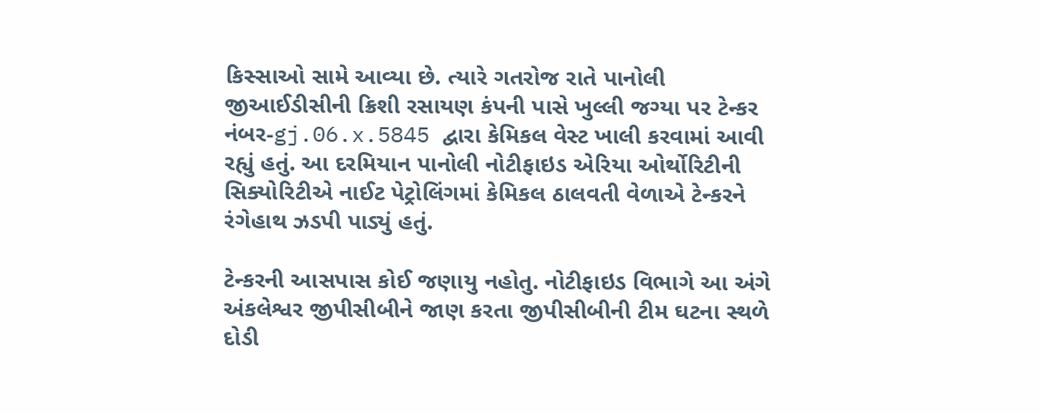કિસ્સાઓ સામે આવ્યા છે. ત્યારે ગતરોજ રાતે પાનોલી જીઆઈડીસીની ક્રિશી રસાયણ કંપની પાસે ખુલ્લી જગ્યા પર ટેન્કર નંબર-gj.06.x.5845 દ્વારા કેમિકલ વેસ્ટ ખાલી કરવામાં આવી રહ્યું હતું. આ દરમિયાન પાનોલી નોટીફાઇડ એરિયા ઓર્થોરિટીની સિક્યોરિટીએ નાઈટ પેટ્રોલિંગમાં કેમિકલ ઠાલવતી વેળાએ ટેન્કરને રંગેહાથ ઝડપી પાડ્યું હતું.

ટેન્કરની આસપાસ કોઈ જણાયુ નહોતુ. નોટીફાઇડ વિભાગે આ અંગે અંકલેશ્વર જીપીસીબીને જાણ કરતા જીપીસીબીની ટીમ ઘટના સ્થળે દોડી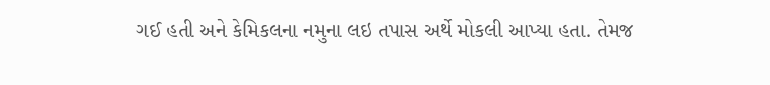ગઈ હતી અને કેમિકલના નમુના લઇ તપાસ અર્થે મોકલી આપ્યા હતા. તેમજ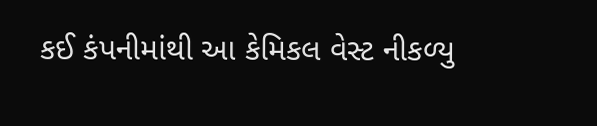કઈ કંપનીમાંથી આ કેમિકલ વેસ્ટ નીકળ્યુ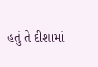હતું તે દીશામાં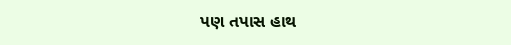પણ તપાસ હાથ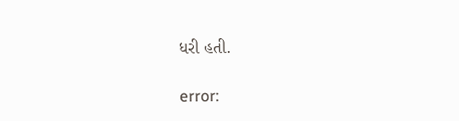ધરી હતી.

error: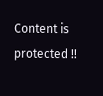Content is protected !!